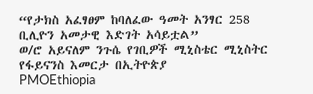“የታክስ አፈፃፀም ከባለፈው ዓመት አንፃር 258 ቢሊዮን አመታዊ እድገት አሳይቷል”
ወ/ሮ አይናለም ንጉሴ የገቢዎች ሚኒስቴር ሚኒስትር
የፋይናንስ እመርታ በኢትዮጵያ
PMOEthiopia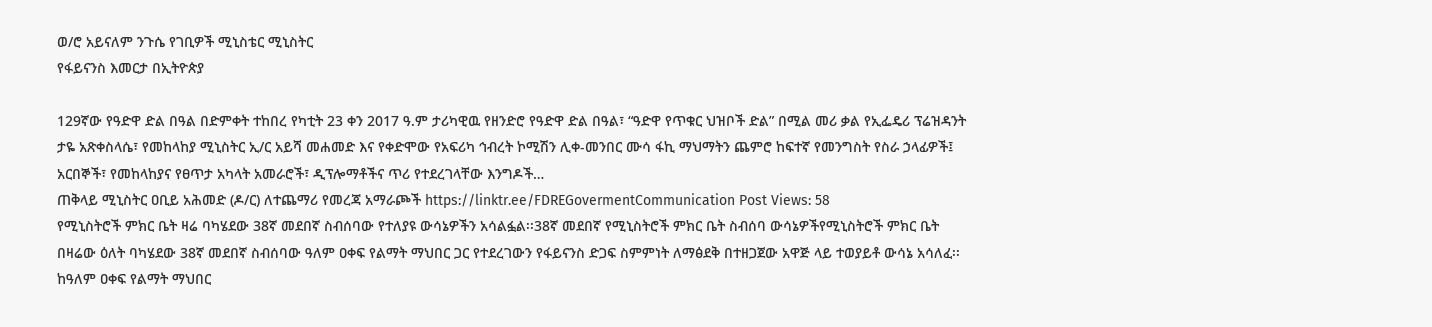ወ/ሮ አይናለም ንጉሴ የገቢዎች ሚኒስቴር ሚኒስትር
የፋይናንስ እመርታ በኢትዮጵያ

129ኛው የዓድዋ ድል በዓል በድምቀት ተከበረ የካቲት 23 ቀን 2017 ዓ.ም ታሪካዊዉ የዘንድሮ የዓድዋ ድል በዓል፣ “ዓድዋ የጥቁር ህዝቦች ድል” በሚል መሪ ቃል የኢፌዴሪ ፕሬዝዳንት ታዬ አጽቀስላሴ፣ የመከላከያ ሚኒስትር ኢ/ር አይሻ መሐመድ እና የቀድሞው የአፍሪካ ኅብረት ኮሚሽን ሊቀ-መንበር ሙሳ ፋኪ ማህማትን ጨምሮ ከፍተኛ የመንግስት የስራ ኃላፊዎች፤ አርበኞች፣ የመከላከያና የፀጥታ አካላት አመራሮች፣ ዲፕሎማቶችና ጥሪ የተደረገላቸው እንግዶች…
ጠቅላይ ሚኒስትር ዐቢይ አሕመድ (ዶ/ር) ለተጨማሪ የመረጃ አማራጮች https://linktr.ee/FDREGovermentCommunication Post Views: 58
የሚኒስትሮች ምክር ቤት ዛሬ ባካሄደው 38ኛ መደበኛ ስብሰባው የተለያዩ ውሳኔዎችን አሳልፏል፡፡38ኛ መደበኛ የሚኒስትሮች ምክር ቤት ስብሰባ ውሳኔዎችየሚኒስትሮች ምክር ቤት በዛሬው ዕለት ባካሄደው 38ኛ መደበኛ ስብሰባው ዓለም ዐቀፍ የልማት ማህበር ጋር የተደረገውን የፋይናንስ ድጋፍ ስምምነት ለማፅደቅ በተዘጋጀው አዋጅ ላይ ተወያይቶ ውሳኔ አሳለፈ፡፡ከዓለም ዐቀፍ የልማት ማህበር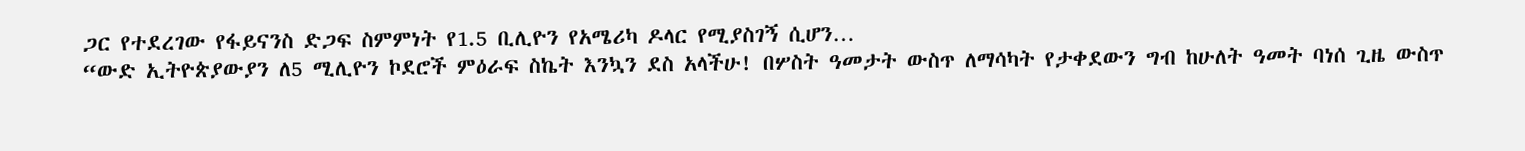ጋር የተደረገው የፋይናንስ ድጋፍ ስምምነት የ1.5 ቢሊዮን የአሜሪካ ዶላር የሚያስገኝ ሲሆን…
“ውድ ኢትዮጵያውያን ለ5 ሚሊዮን ኮደሮች ምዕራፍ ስኬት እንኳን ደስ አላችሁ! በሦስት ዓመታት ውስጥ ለማሳካት የታቀደውን ግብ ከሁለት ዓመት ባነሰ ጊዜ ውስጥ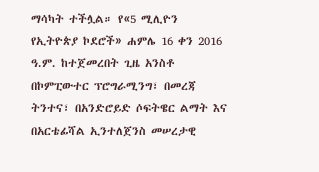ማሳካት ተችሏል። የ«5 ሚሊዮን የኢትዮጵያ ኮደሮች» ሐምሌ 16 ቀን 2016 ዓ.ም. ከተጀመረበት ጊዜ አንስቶ በኮምፒውተር ፕሮግራሚንግ፣ በመረጃ ትንተና፣ በአንድሮይድ ሶፍትዌር ልማት እና በአርቴፊሻል ኢንተለጀንስ መሠረታዊ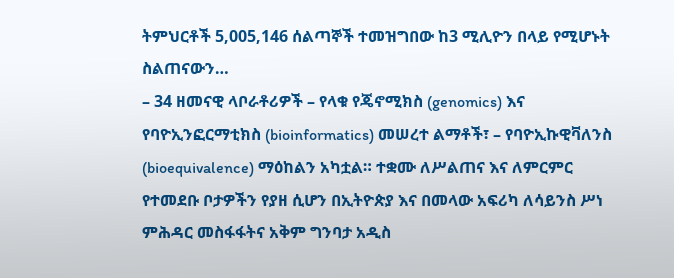ትምህርቶች 5,005,146 ሰልጣኞች ተመዝግበው ከ3 ሚሊዮን በላይ የሚሆኑት ስልጠናውን…
– 34 ዘመናዊ ላቦራቶሪዎች – የላቁ የጄኖሚክስ (genomics) እና የባዮኢንፎርማቲክስ (bioinformatics) መሠረተ ልማቶች፣ – የባዮኢኩዊቫለንስ (bioequivalence) ማዕከልን አካቷል። ተቋሙ ለሥልጠና እና ለምርምር የተመደቡ ቦታዎችን የያዘ ሲሆን በኢትዮጵያ እና በመላው አፍሪካ ለሳይንስ ሥነ ምሕዳር መስፋፋትና አቅም ግንባታ አዲስ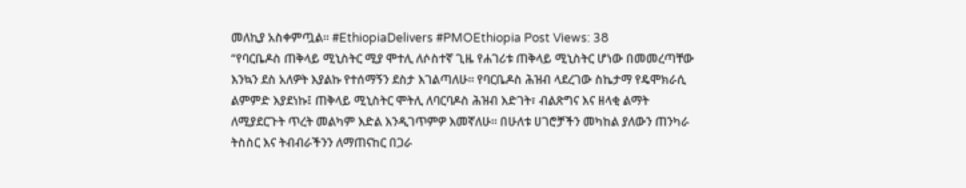መለኪያ አስቀምጧል። #EthiopiaDelivers #PMOEthiopia Post Views: 38
“የባርቤዶስ ጠቅላይ ሚኒስትር ሚያ ሞተሊ ለሶስተኛ ጊዜ የሐገሪቱ ጠቅላይ ሚኒስትር ሆነው በመመረጣቸው እንኳን ደስ አለዎት እያልኩ የተሰማኝን ደስታ እገልጣለሁ። የባርቤዶስ ሕዝብ ላደረገው ስኬታማ የዴሞክራሲ ልምምድ እያደነኩ፤ ጠቅላይ ሚኒስትር ሞትሊ ለባርባዶስ ሕዝብ እድገት፣ ብልጽግና እና ዘላቂ ልማት ለሚያደርጉት ጥረት መልካም እድል እንዲገጥምዎ እመኛለሁ። በሁለቱ ሀገሮቻችን መካከል ያለውን ጠንካራ ትስስር እና ትብብራችንን ለማጠናከር በጋራ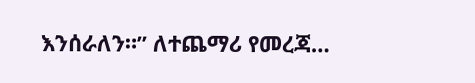እንሰራለን።” ለተጨማሪ የመረጃ…